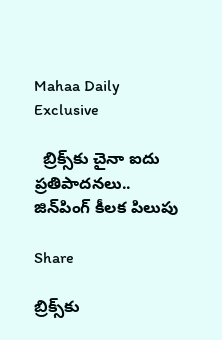Mahaa Daily Exclusive

  బ్రిక్స్‌కు చైనా ఐదు ప్రతిపాదనలు.. జిన్‌పింగ్‌ కీలక పిలుపు

Share

బ్రిక్స్‌కు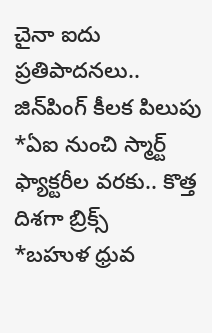చైనా ఐదు ప్రతిపాదనలు.. జిన్‌పింగ్‌ కీలక పిలుపు
*ఏఐ నుంచి స్మార్ట్‌ ఫ్యాక్టరీల వరకు.. కొత్త దిశగా బ్రిక్స్‌
*బహుళ ధ్రువ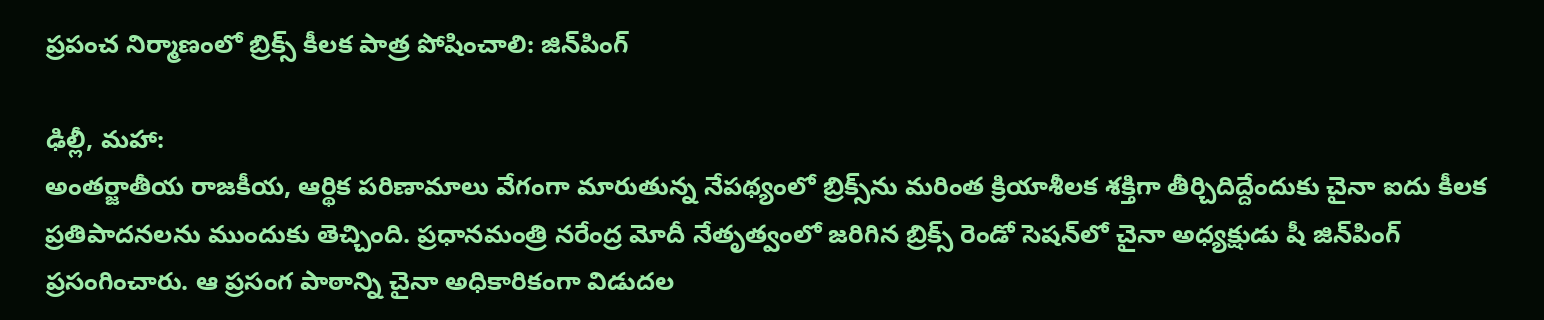ప్రపంచ నిర్మాణంలో బ్రిక్స్‌ కీలక పాత్ర పోషించాలి: జిన్‌పింగ్‌

ఢిల్లీ, మహా:
అంతర్జాతీయ రాజకీయ, ఆర్థిక పరిణామాలు వేగంగా మారుతున్న నేపథ్యంలో బ్రిక్స్‌ను మరింత క్రియాశీలక శక్తిగా తీర్చిదిద్దేందుకు చైనా ఐదు కీలక ప్రతిపాదనలను ముందుకు తెచ్చింది. ప్రధానమంత్రి నరేంద్ర మోదీ నేతృత్వంలో జరిగిన బ్రిక్స్‌ రెండో సెషన్‌లో చైనా అధ్యక్షుడు షీ జిన్‌పింగ్‌ ప్రసంగించారు. ఆ ప్రసంగ పాఠాన్ని చైనా అధికారికంగా విడుదల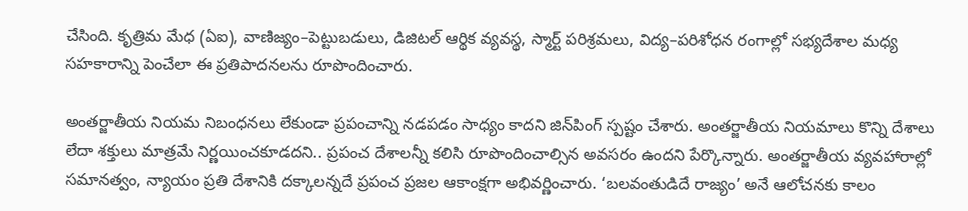చేసింది. కృత్రిమ మేధ (ఏఐ), వాణిజ్యం–పెట్టుబడులు, డిజిటల్‌ ఆర్థిక వ్యవస్థ, స్మార్ట్‌ పరిశ్రమలు, విద్య–పరిశోధన రంగాల్లో సభ్యదేశాల మధ్య సహకారాన్ని పెంచేలా ఈ ప్రతిపాదనలను రూపొందించారు.

అంతర్జాతీయ నియమ నిబంధనలు లేకుండా ప్రపంచాన్ని నడపడం సాధ్యం కాదని జిన్‌పింగ్‌ స్పష్టం చేశారు. అంతర్జాతీయ నియమాలు కొన్ని దేశాలు లేదా శక్తులు మాత్రమే నిర్ణయించకూడదని.. ప్రపంచ దేశాలన్నీ కలిసి రూపొందించాల్సిన అవసరం ఉందని పేర్కొన్నారు. అంతర్జాతీయ వ్యవహారాల్లో సమానత్వం, న్యాయం ప్రతి దేశానికి దక్కాలన్నదే ప్రపంచ ప్రజల ఆకాంక్షగా అభివర్ణించారు. ‘బలవంతుడిదే రాజ్యం’ అనే ఆలోచనకు కాలం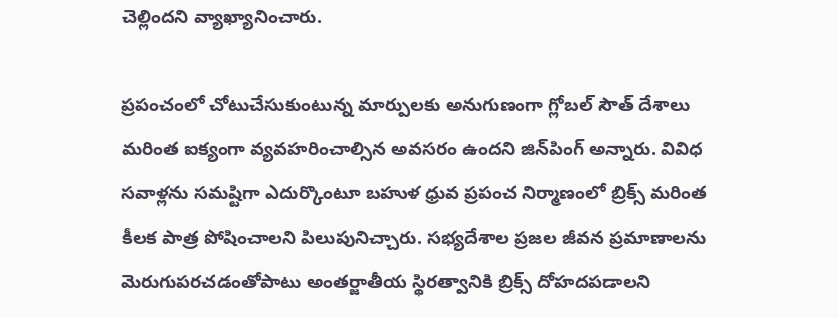చెల్లిందని వ్యాఖ్యానించారు.

ప్రపంచంలో చోటుచేసుకుంటున్న మార్పులకు అనుగుణంగా గ్లోబల్‌ సౌత్‌ దేశాలు మరింత ఐక్యంగా వ్యవహరించాల్సిన అవసరం ఉందని జిన్‌పింగ్‌ అన్నారు. వివిధ సవాళ్లను సమష్టిగా ఎదుర్కొంటూ బహుళ ధ్రువ ప్రపంచ నిర్మాణంలో బ్రిక్స్‌ మరింత కీలక పాత్ర పోషించాలని పిలుపునిచ్చారు. సభ్యదేశాల ప్రజల జీవన ప్రమాణాలను మెరుగుపరచడంతోపాటు అంతర్జాతీయ స్థిరత్వానికి బ్రిక్స్‌ దోహదపడాలని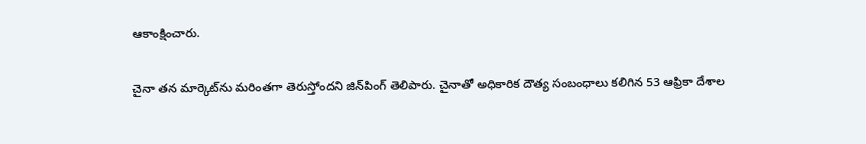ఆకాంక్షించారు.

చైనా తన మార్కెట్‌ను మరింతగా తెరుస్తోందని జిన్‌పింగ్‌ తెలిపారు. చైనాతో అధికారిక దౌత్య సంబంధాలు కలిగిన 53 ఆఫ్రికా దేశాల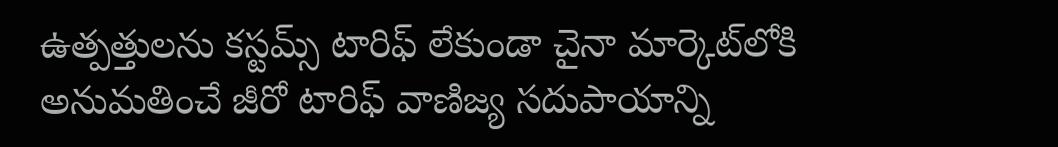ఉత్పత్తులను కస్టమ్స్‌ టారిఫ్‌ లేకుండా చైనా మార్కెట్‌లోకి అనుమతించే జీరో టారిఫ్‌ వాణిజ్య సదుపాయాన్ని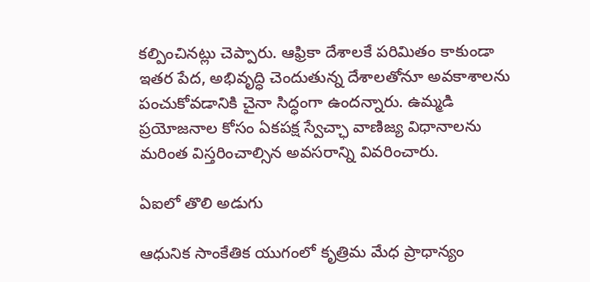కల్పించినట్లు చెప్పారు. ఆఫ్రికా దేశాలకే పరిమితం కాకుండా ఇతర పేద, అభివృద్ధి చెందుతున్న దేశాలతోనూ అవకాశాలను పంచుకోవడానికి చైనా సిద్ధంగా ఉందన్నారు. ఉమ్మడి ప్రయోజనాల కోసం ఏకపక్ష స్వేచ్ఛా వాణిజ్య విధానాలను మరింత విస్తరించాల్సిన అవసరాన్ని వివరించారు.

ఏఐలో తొలి అడుగు

ఆధునిక సాంకేతిక యుగంలో కృత్రిమ మేధ ప్రాధాన్యం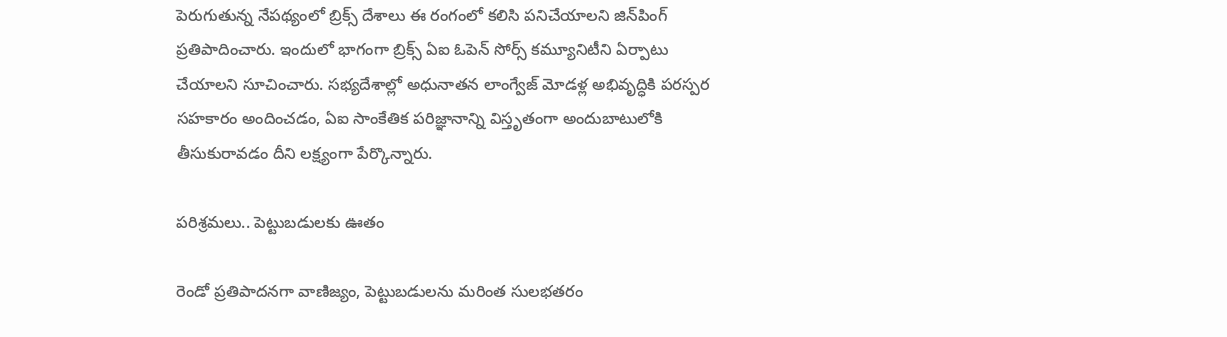పెరుగుతున్న నేపథ్యంలో బ్రిక్స్‌ దేశాలు ఈ రంగంలో కలిసి పనిచేయాలని జిన్‌పింగ్‌ ప్రతిపాదించారు. ఇందులో భాగంగా బ్రిక్స్‌ ఏఐ ఓపెన్‌ సోర్స్‌ కమ్యూనిటీని ఏర్పాటు చేయాలని సూచించారు. సభ్యదేశాల్లో అధునాతన లాంగ్వేజ్‌ మోడళ్ల అభివృద్ధికి పరస్పర సహకారం అందించడం, ఏఐ సాంకేతిక పరిజ్ఞానాన్ని విస్తృతంగా అందుబాటులోకి తీసుకురావడం దీని లక్ష్యంగా పేర్కొన్నారు.

పరిశ్రమలు.. పెట్టుబడులకు ఊతం

రెండో ప్రతిపాదనగా వాణిజ్యం, పెట్టుబడులను మరింత సులభతరం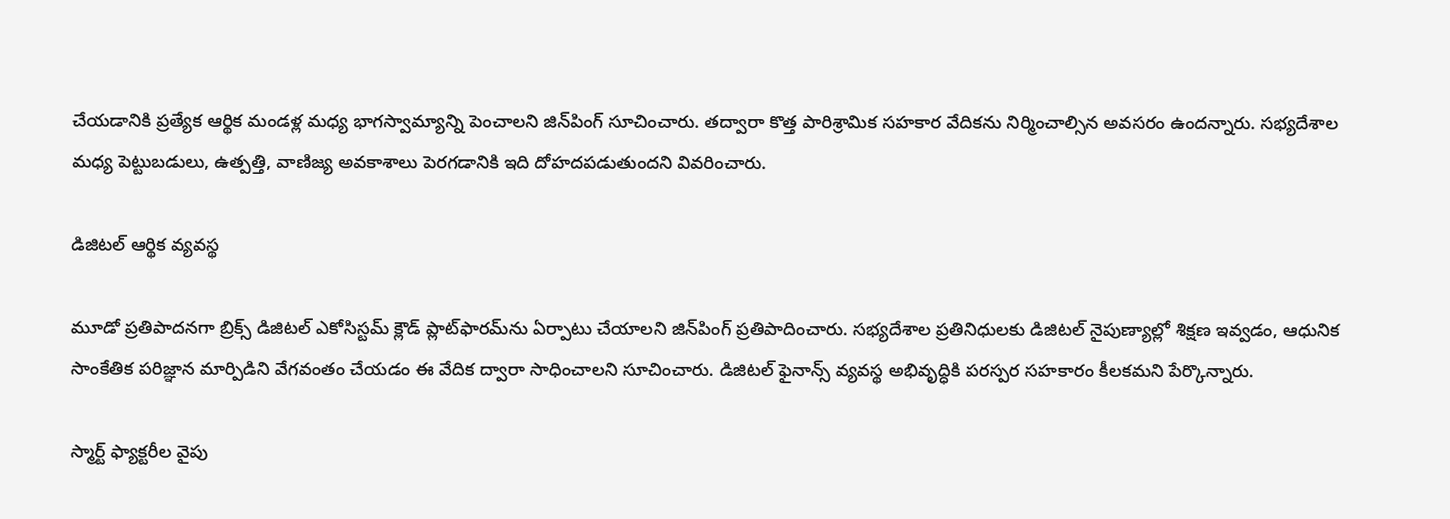చేయడానికి ప్రత్యేక ఆర్థిక మండళ్ల మధ్య భాగస్వామ్యాన్ని పెంచాలని జిన్‌పింగ్‌ సూచించారు. తద్వారా కొత్త పారిశ్రామిక సహకార వేదికను నిర్మించాల్సిన అవసరం ఉందన్నారు. సభ్యదేశాల మధ్య పెట్టుబడులు, ఉత్పత్తి, వాణిజ్య అవకాశాలు పెరగడానికి ఇది దోహదపడుతుందని వివరించారు.

డిజిటల్‌ ఆర్థిక వ్యవస్థ

మూడో ప్రతిపాదనగా బ్రిక్స్‌ డిజిటల్‌ ఎకోసిస్టమ్‌ క్లౌడ్‌ ప్లాట్‌ఫారమ్‌ను ఏర్పాటు చేయాలని జిన్‌పింగ్‌ ప్రతిపాదించారు. సభ్యదేశాల ప్రతినిధులకు డిజిటల్‌ నైపుణ్యాల్లో శిక్షణ ఇవ్వడం, ఆధునిక సాంకేతిక పరిజ్ఞాన మార్పిడిని వేగవంతం చేయడం ఈ వేదిక ద్వారా సాధించాలని సూచించారు. డిజిటల్‌ ఫైనాన్స్‌ వ్యవస్థ అభివృద్ధికి పరస్పర సహకారం కీలకమని పేర్కొన్నారు.

స్మార్ట్‌ ఫ్యాక్టరీల వైపు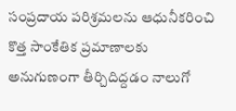సంప్రదాయ పరిశ్రమలను ఆధునీకరించి కొత్త సాంకేతిక ప్రమాణాలకు అనుగుణంగా తీర్చిదిద్దడం నాలుగో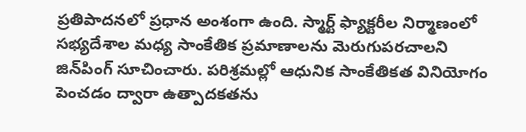ప్రతిపాదనలో ప్రధాన అంశంగా ఉంది. స్మార్ట్‌ ఫ్యాక్టరీల నిర్మాణంలో సభ్యదేశాల మధ్య సాంకేతిక ప్రమాణాలను మెరుగుపరచాలని జిన్‌పింగ్‌ సూచించారు. పరిశ్రమల్లో ఆధునిక సాంకేతికత వినియోగం పెంచడం ద్వారా ఉత్పాదకతను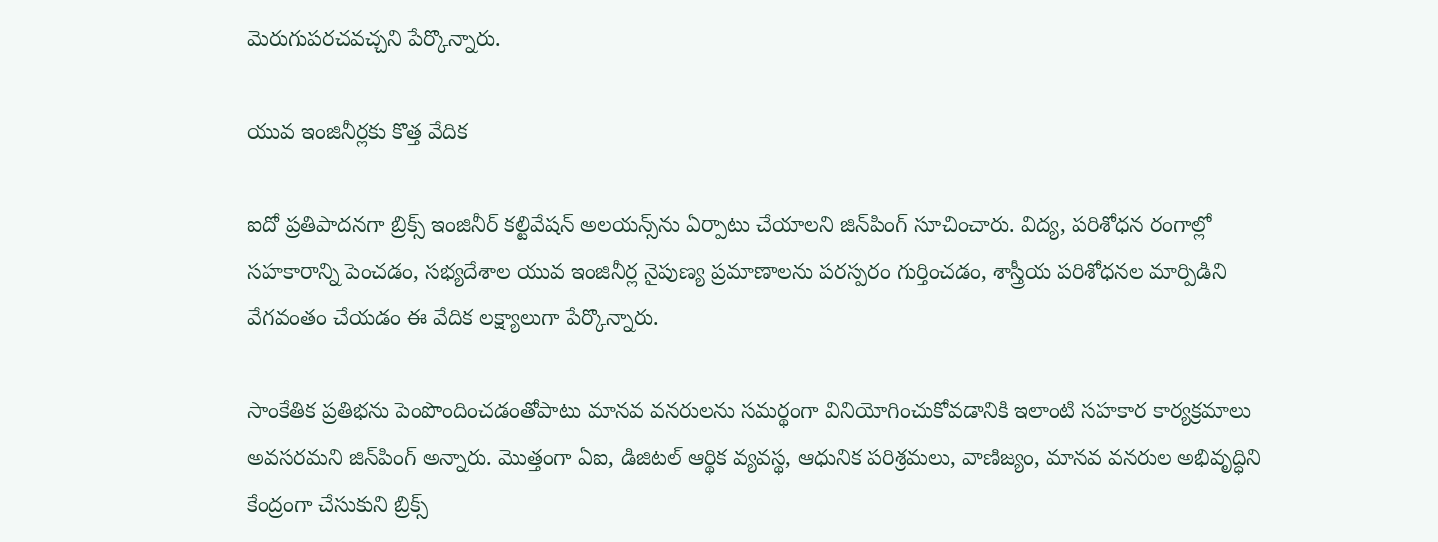మెరుగుపరచవచ్చని పేర్కొన్నారు.

యువ ఇంజినీర్లకు కొత్త వేదిక

ఐదో ప్రతిపాదనగా బ్రిక్స్‌ ఇంజినీర్‌ కల్టివేషన్‌ అలయన్స్‌ను ఏర్పాటు చేయాలని జిన్‌పింగ్‌ సూచించారు. విద్య, పరిశోధన రంగాల్లో సహకారాన్ని పెంచడం, సభ్యదేశాల యువ ఇంజినీర్ల నైపుణ్య ప్రమాణాలను పరస్పరం గుర్తించడం, శాస్త్రీయ పరిశోధనల మార్పిడిని వేగవంతం చేయడం ఈ వేదిక లక్ష్యాలుగా పేర్కొన్నారు.

సాంకేతిక ప్రతిభను పెంపొందించడంతోపాటు మానవ వనరులను సమర్థంగా వినియోగించుకోవడానికి ఇలాంటి సహకార కార్యక్రమాలు అవసరమని జిన్‌పింగ్‌ అన్నారు. మొత్తంగా ఏఐ, డిజిటల్‌ ఆర్థిక వ్యవస్థ, ఆధునిక పరిశ్రమలు, వాణిజ్యం, మానవ వనరుల అభివృద్ధిని కేంద్రంగా చేసుకుని బ్రిక్స్‌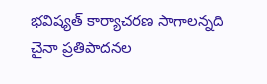భవిష్యత్‌ కార్యాచరణ సాగాలన్నది చైనా ప్రతిపాదనల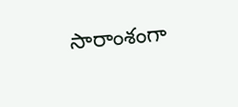సారాంశంగా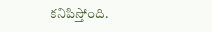కనిపిస్తోంది.